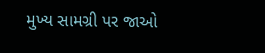મુખ્ય સામગ્રી પર જાઓ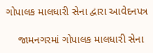ગોપાલક માલધારી સેના દ્વારા આવેદનપત્ર

    જામનગરમાં ગોપાલક માલધારી સેના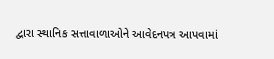દ્વારા સ્થાનિક સત્તાવાળાઓને આવેદનપત્ર આપવામાં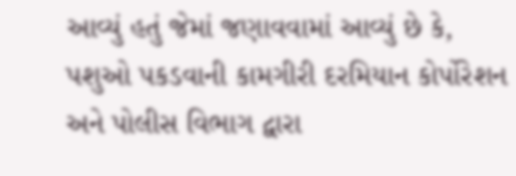આવ્યું હતું જેમાં જણાવવામાં આવ્યું છે કે, પશુઓ પકડવાની કામગીરી દરમિયાન કોર્પોરેશન અને પોલીસ વિભાગ દ્વારા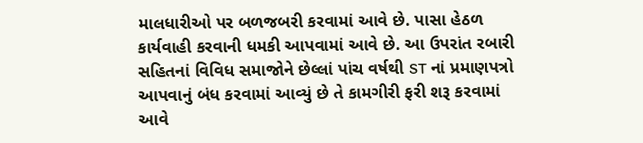માલધારીઓ પર બળજબરી કરવામાં આવે છે. પાસા હેઠળ કાર્યવાહી કરવાની ધમકી આપવામાં આવે છે. આ ઉપરાંત રબારી સહિતનાં વિવિધ સમાજોને છેલ્લાં પાંચ વર્ષથી ST નાં પ્રમાણપત્રો આપવાનું બંધ કરવામાં આવ્યું છે તે કામગીરી ફરી શરૂ કરવામાં આવે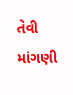તેવી માંગણી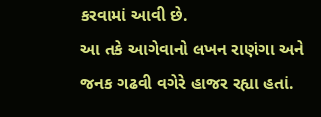કરવામાં આવી છે.
આ તકે આગેવાનો લખન રાણંગા અને જનક ગઢવી વગેરે હાજર રહ્યા હતાં.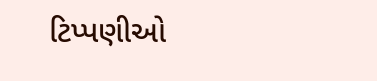ટિપ્પણીઓ